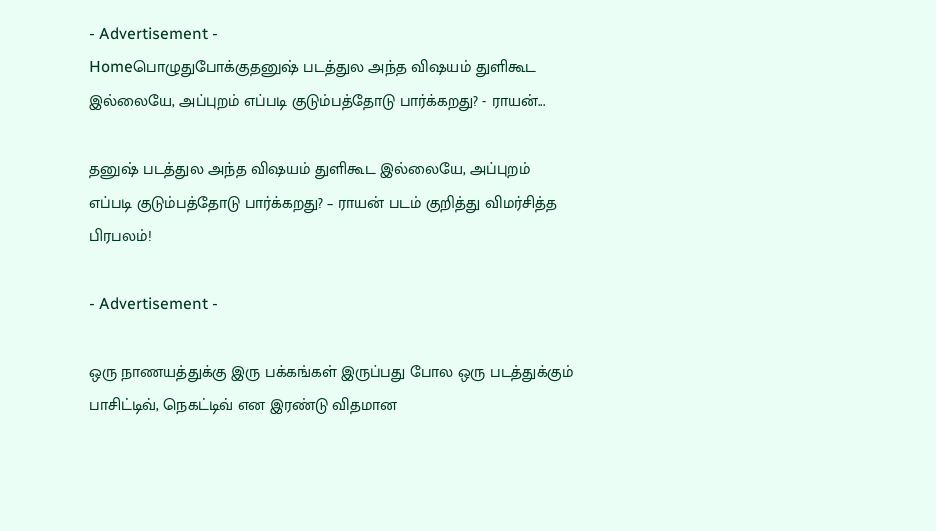- Advertisement -
Homeபொழுதுபோக்குதனுஷ் படத்துல அந்த விஷயம் துளிகூட இல்லையே, அப்புறம் எப்படி குடும்பத்தோடு பார்க்கறது? - ராயன்...

தனுஷ் படத்துல அந்த விஷயம் துளிகூட இல்லையே, அப்புறம் எப்படி குடும்பத்தோடு பார்க்கறது? – ராயன் படம் குறித்து விமர்சித்த பிரபலம்!

- Advertisement -

ஒரு நாணயத்துக்கு இரு பக்கங்கள் இருப்பது போல ஒரு படத்துக்கும் பாசிட்டிவ், நெகட்டிவ் என இரண்டு விதமான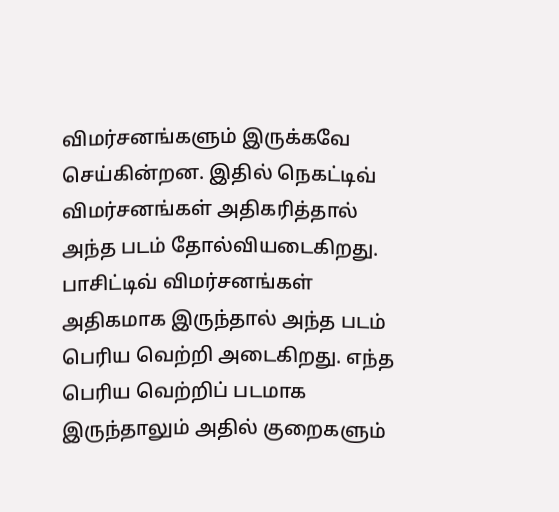விமர்சனங்களும் இருக்கவே செய்கின்றன. இதில் நெகட்டிவ் விமர்சனங்கள் அதிகரித்தால் அந்த படம் தோல்வியடைகிறது. பாசிட்டிவ் விமர்சனங்கள் அதிகமாக இருந்தால் அந்த படம் பெரிய வெற்றி அடைகிறது. எந்த பெரிய வெற்றிப் படமாக இருந்தாலும் அதில் குறைகளும்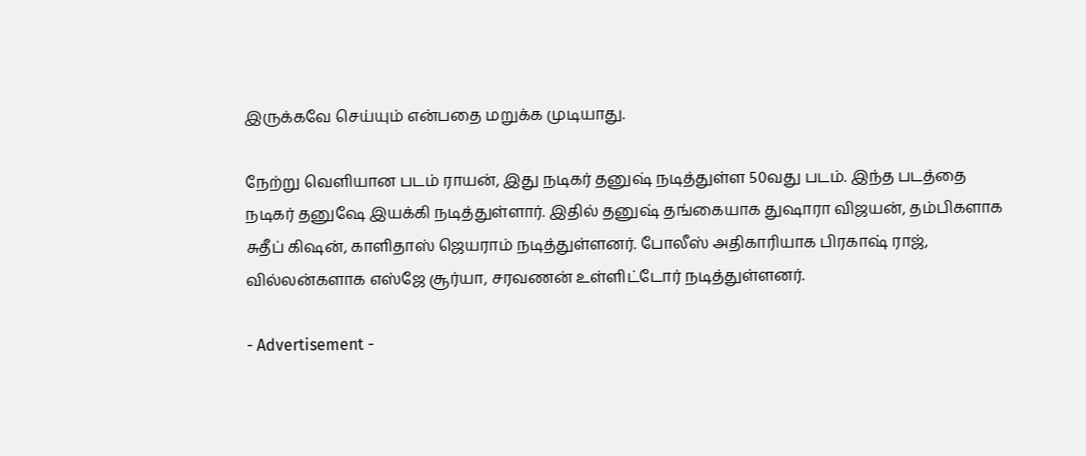இருக்கவே செய்யும் என்பதை மறுக்க முடியாது.

நேற்று வெளியான படம் ராயன், இது நடிகர் தனுஷ் நடித்துள்ள 50வது படம். இந்த படத்தை நடிகர் தனுஷே இயக்கி நடித்துள்ளார். இதில் தனுஷ் தங்கையாக துஷாரா விஜயன், தம்பிகளாக சுதீப் கிஷன், காளிதாஸ் ஜெயராம் நடித்துள்ளனர். போலீஸ் அதிகாரியாக பிரகாஷ் ராஜ், வில்லன்களாக எஸ்ஜே சூர்யா, சரவணன் உள்ளிட்டோர் நடித்துள்ளனர்.

- Advertisement -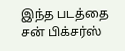இந்த படத்தை சன் பிக்சர்ஸ்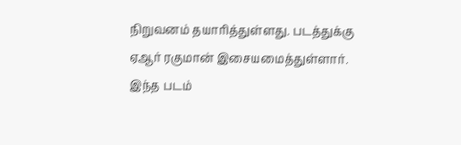நிறுவனம் தயாரித்துள்ளது. படத்துக்கு ஏஆர் ரகுமான் இசையமைத்துள்ளார். இந்த படம்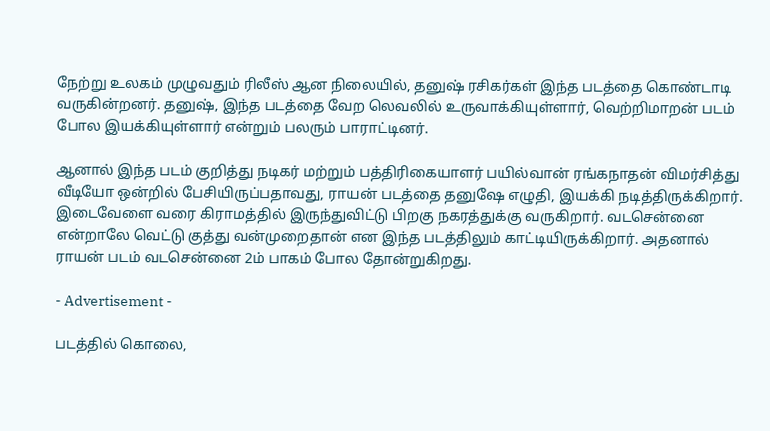நேற்று உலகம் முழுவதும் ரிலீஸ் ஆன நிலையில், தனுஷ் ரசிகர்கள் இந்த படத்தை கொண்டாடி வருகின்றனர். தனுஷ், இந்த படத்தை வேற லெவலில் உருவாக்கியுள்ளார், வெற்றிமாறன் படம் போல இயக்கியுள்ளார் என்றும் பலரும் பாராட்டினர்.

ஆனால் இந்த படம் குறித்து நடிகர் மற்றும் பத்திரிகையாளர் பயில்வான் ரங்கநாதன் விமர்சித்து வீடியோ ஒன்றில் பேசியிருப்பதாவது, ராயன் படத்தை தனுஷே எழுதி, இயக்கி நடித்திருக்கிறார். இடைவேளை வரை கிராமத்தில் இருந்துவிட்டு பிறகு நகரத்துக்கு வருகிறார். வடசென்னை என்றாலே வெட்டு குத்து வன்முறைதான் என இந்த படத்திலும் காட்டியிருக்கிறார். அதனால் ராயன் படம் வடசென்னை 2ம் பாகம் போல தோன்றுகிறது.

- Advertisement -

படத்தில் கொலை,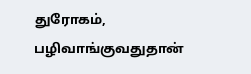துரோகம், பழிவாங்குவதுதான்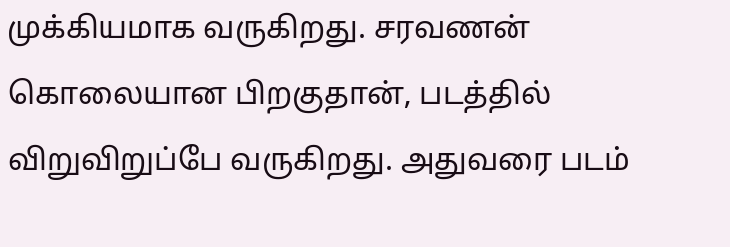முக்கியமாக வருகிறது. சரவணன் கொலையான பிறகுதான், படத்தில் விறுவிறுப்பே வருகிறது. அதுவரை படம்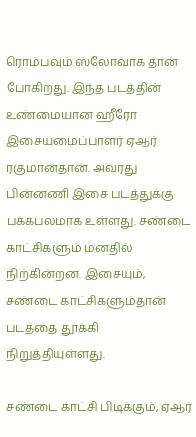ரொம்பவும் ஸ்லோவாக தான் போகிறது. இந்த படத்தின் உண்மையான ஹீரோ இசையமைப்பாளர் ஏஆர் ரகுமான்தான். அவரது பின்னணி இசை படத்துக்கு பக்கபலமாக உள்ளது. சண்டை காட்சிகளும் மனதில் நிற்கின்றன. இசையும், சண்டை காட்சிகளும்தான் படத்தை தூக்கி நிறுத்தியுள்ளது.

சண்டை காட்சி பிடிக்கும், ஏஆர்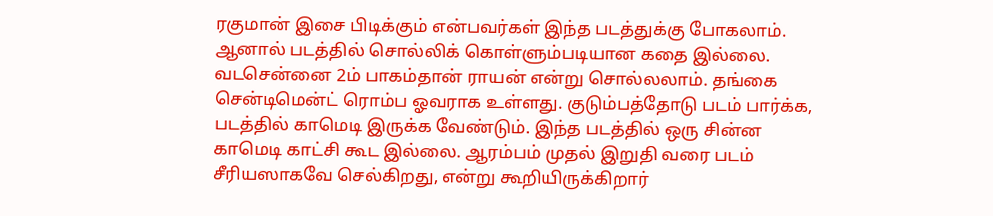ரகுமான் இசை பிடிக்கும் என்பவர்கள் இந்த படத்துக்கு போகலாம். ஆனால் படத்தில் சொல்லிக் கொள்ளும்படியான கதை இல்லை. வடசென்னை 2ம் பாகம்தான் ராயன் என்று சொல்லலாம். தங்கை சென்டிமென்ட் ரொம்ப ஓவராக உள்ளது. குடும்பத்தோடு படம் பார்க்க, படத்தில் காமெடி இருக்க வேண்டும். இந்த படத்தில் ஒரு சின்ன காமெடி காட்சி கூட இல்லை. ஆரம்பம் முதல் இறுதி வரை படம் சீரியஸாகவே செல்கிறது, என்று கூறியிருக்கிறார்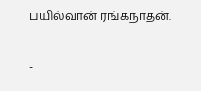பயில்வான் ரங்கநாதன்.

-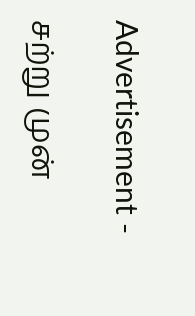Advertisement -

சற்று முன்